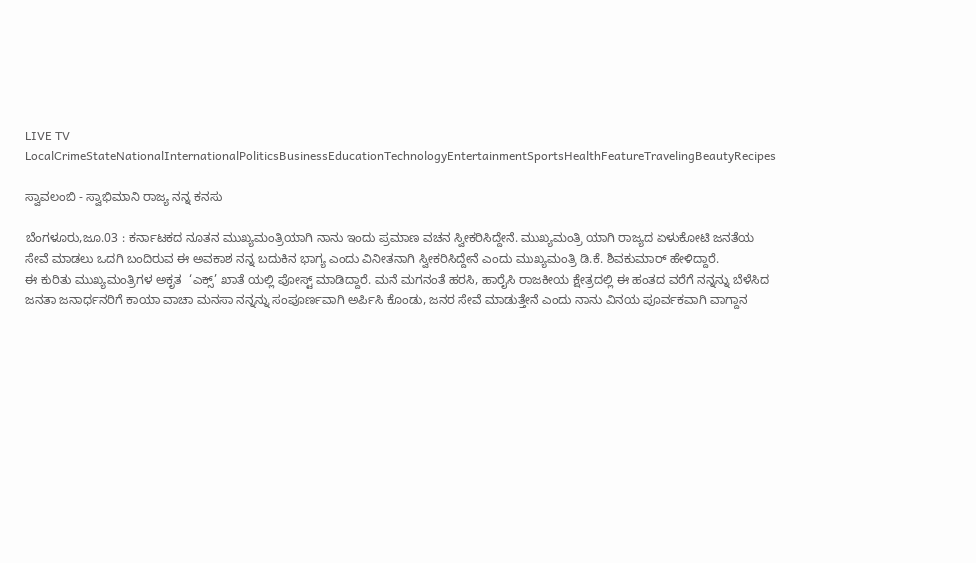LIVE TV LocalCrimeStateNationalInternationalPoliticsBusinessEducationTechnologyEntertainmentSportsHealthFeatureTravelingBeautyRecipes

ಸ್ವಾವಲಂಬಿ - ಸ್ವಾಭಿಮಾನಿ ರಾಜ್ಯ ನನ್ನ ಕನಸು

ಬೆಂಗಳೂರು,ಜೂ.03 : ಕರ್ನಾಟಕದ ನೂತನ ಮುಖ್ಯಮಂತ್ರಿಯಾಗಿ ನಾನು ಇಂದು ಪ್ರಮಾಣ ವಚನ ಸ್ವೀಕರಿಸಿದ್ದೇನೆ. ಮುಖ್ಯಮಂತ್ರಿ ಯಾಗಿ ರಾಜ್ಯದ ಏಳುಕೋಟಿ ಜನತೆಯ ಸೇವೆ ಮಾಡಲು ಒದಗಿ ಬಂದಿರುವ ಈ ಅವಕಾಶ ನನ್ನ ಬದುಕಿನ ಭಾಗ್ಯ ಎಂದು ವಿನೀತನಾಗಿ ಸ್ವೀಕರಿಸಿದ್ದೇನೆ ಎಂದು ಮುಖ್ಯಮಂತ್ರಿ ಡಿ.ಕೆ. ಶಿವಕುಮಾರ್ ಹೇಳಿದ್ದಾರೆ.
ಈ ಕುರಿತು ಮುಖ್ಯಮಂತ್ರಿಗಳ ಅಕೃತ  ‘ಎಕ್ಸ್’ ಖಾತೆ ಯಲ್ಲಿ ಪೋಸ್ಟ್ ಮಾಡಿದ್ದಾರೆ. ಮನೆ ಮಗನಂತೆ ಹರಸಿ, ಹಾರೈಸಿ ರಾಜಕೀಯ ಕ್ಷೇತ್ರದಲ್ಲಿ ಈ ಹಂತದ ವರೆಗೆ ನನ್ನನ್ನು ಬೆಳೆಸಿದ ಜನತಾ ಜನಾರ್ಧನರಿಗೆ ಕಾಯಾ ವಾಚಾ ಮನಸಾ ನನ್ನನ್ನು ಸಂಪೂರ್ಣವಾಗಿ ಅರ್ಪಿಸಿ ಕೊಂಡು, ಜನರ ಸೇವೆ ಮಾಡುತ್ತೇನೆ ಎಂದು ನಾನು ವಿನಯ ಪೂರ್ವಕವಾಗಿ ವಾಗ್ದಾನ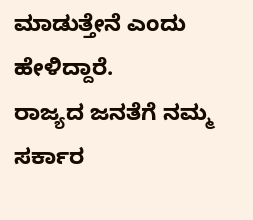ಮಾಡುತ್ತೇನೆ ಎಂದು ಹೇಳಿದ್ದಾರೆ.
ರಾಜ್ಯದ ಜನತೆಗೆ ನಮ್ಮ ಸರ್ಕಾರ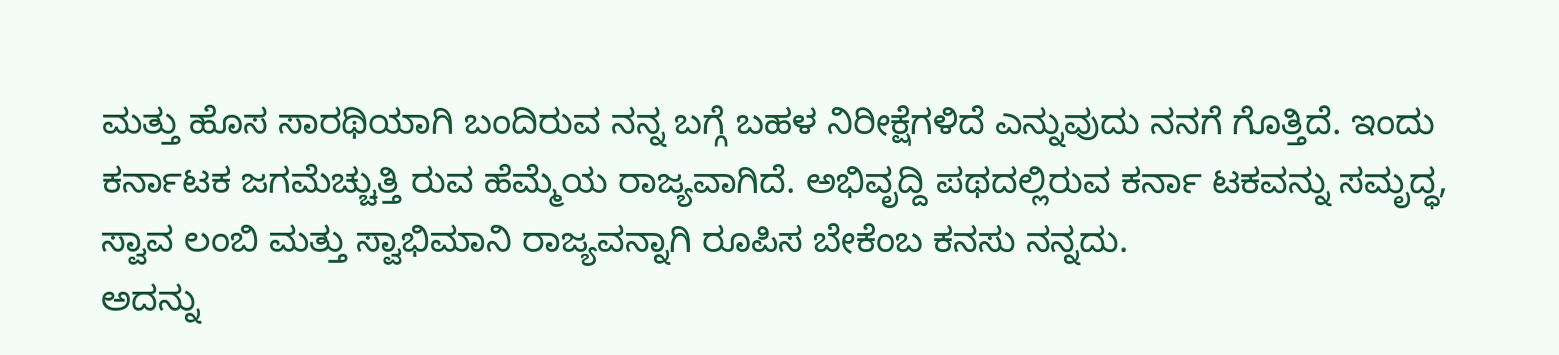ಮತ್ತು ಹೊಸ ಸಾರಥಿಯಾಗಿ ಬಂದಿರುವ ನನ್ನ ಬಗ್ಗೆ ಬಹಳ ನಿರೀಕ್ಷೆಗಳಿದೆ ಎನ್ನುವುದು ನನಗೆ ಗೊತ್ತಿದೆ. ಇಂದು ಕರ್ನಾಟಕ ಜಗಮೆಚ್ಚುತ್ತಿ ರುವ ಹೆಮ್ಮೆಯ ರಾಜ್ಯವಾಗಿದೆ. ಅಭಿವೃದ್ದಿ ಪಥದಲ್ಲಿರುವ ಕರ್ನಾ ಟಕವನ್ನು ಸಮೃದ್ಧ, ಸ್ವಾವ ಲಂಬಿ ಮತ್ತು ಸ್ವಾಭಿಮಾನಿ ರಾಜ್ಯವನ್ನಾಗಿ ರೂಪಿಸ ಬೇಕೆಂಬ ಕನಸು ನನ್ನದು.
ಅದನ್ನು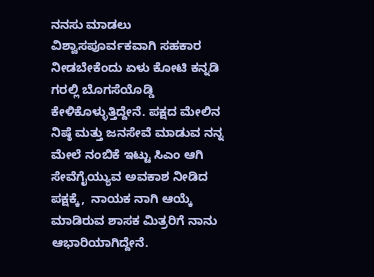ನನಸು ಮಾಡಲು ವಿಶ್ವಾಸಪೂರ್ವಕವಾಗಿ ಸಹಕಾರ ನೀಡಬೇಕೆಂದು ಏಳು ಕೋಟಿ ಕನ್ನಡಿ ಗರಲ್ಲಿ ಬೊಗಸೆಯೊಡ್ಡಿ ಕೇಳಿಕೊಳ್ಳುತ್ತಿದ್ದೇನೆ. ಪಕ್ಷದ ಮೇಲಿನ ನಿಷ್ಠೆ ಮತ್ತು ಜನಸೇವೆ ಮಾಡುವ ನನ್ನ ಮೇಲೆ ನಂಬಿಕೆ ಇಟ್ಟು ಸಿಎಂ ಆಗಿ ಸೇವೆಗೈಯ್ಯುವ ಅವಕಾಶ ನೀಡಿದ ಪಕ್ಷಕ್ಕೆ,  ನಾಯಕ ನಾಗಿ ಆಯ್ಕೆ ಮಾಡಿರುವ ಶಾಸಕ ಮಿತ್ರರಿಗೆ ನಾನು ಆಭಾರಿಯಾಗಿದ್ದೇನೆ.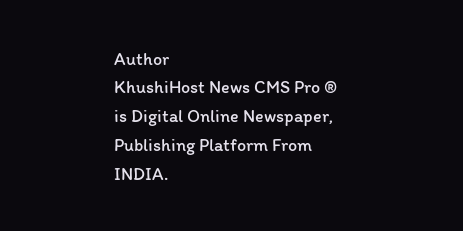Author
KhushiHost News CMS Pro ®
is Digital Online Newspaper, Publishing Platform From INDIA.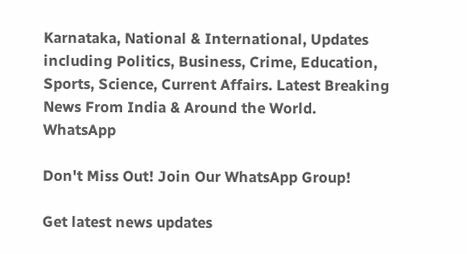Karnataka, National & International, Updates including Politics, Business, Crime, Education, Sports, Science, Current Affairs. Latest Breaking News From India & Around the World.
WhatsApp

Don't Miss Out! Join Our WhatsApp Group!

Get latest news updates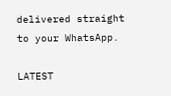delivered straight to your WhatsApp.

LATEST